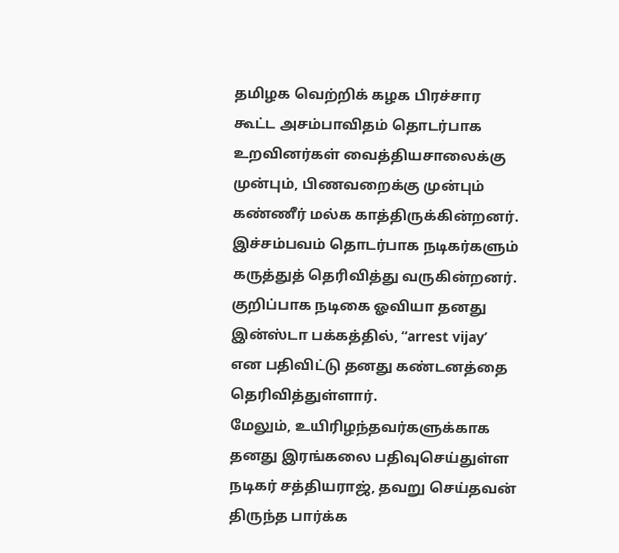தமிழக வெற்றிக் கழக பிரச்சார கூட்ட அசம்பாவிதம் தொடர்பாக உறவினர்கள் வைத்தியசாலைக்கு முன்பும், பிணவறைக்கு முன்பும் கண்ணீர் மல்க காத்திருக்கின்றனர்.
இச்சம்பவம் தொடர்பாக நடிகர்களும் கருத்துத் தெரிவித்து வருகின்றனர். குறிப்பாக நடிகை ஓவியா தனது இன்ஸ்டா பக்கத்தில், “arrest vijay’ என பதிவிட்டு தனது கண்டனத்தை தெரிவித்துள்ளார்.
மேலும், உயிரிழந்தவர்களுக்காக தனது இரங்கலை பதிவுசெய்துள்ள நடிகர் சத்தியராஜ், தவறு செய்தவன் திருந்த பார்க்க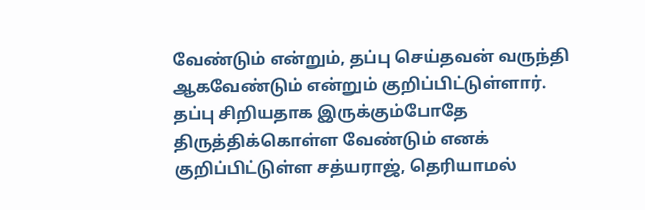வேண்டும் என்றும், தப்பு செய்தவன் வருந்தி ஆகவேண்டும் என்றும் குறிப்பிட்டுள்ளார். தப்பு சிறியதாக இருக்கும்போதே திருத்திக்கொள்ள வேண்டும் எனக் குறிப்பிட்டுள்ள சத்யராஜ், தெரியாமல்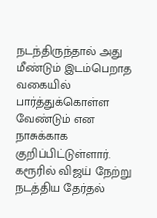நடந்திருந்தால் அது மீண்டும் இடம்பெறாத வகையில் பார்த்துக்கொள்ள வேண்டும் என நாசுக்காக குறிப்பிட்டுள்ளார்.
கரூரில் விஜய் நேற்று நடத்திய தேர்தல்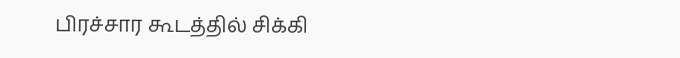பிரச்சார கூடத்தில் சிக்கி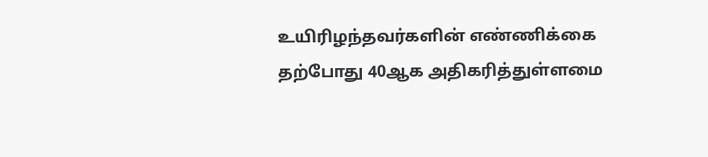உயிரிழந்தவர்களின் எண்ணிக்கை தற்போது 40ஆக அதிகரித்துள்ளமை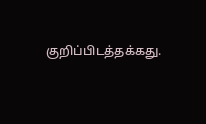குறிப்பிடத்தக்கது.